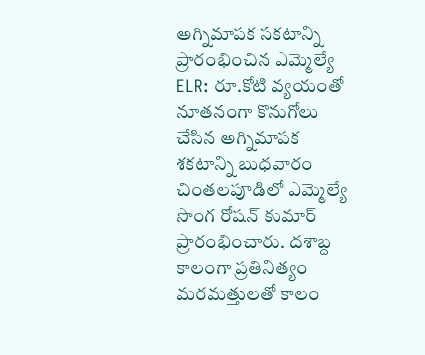అగ్నిమాపక సకటాన్ని ప్రారంభించిన ఎమ్మెల్యే
ELR: రూ.కోటి వ్యయంతో నూతనంగా కొనుగోలు చేసిన అగ్నిమాపక శకటాన్ని బుధవారం చింతలపూడిలో ఎమ్మెల్యే సొంగ రోషన్ కుమార్ ప్రారంభించారు. దశాబ్ద కాలంగా ప్రతినిత్యం మరమత్తులతో కాలం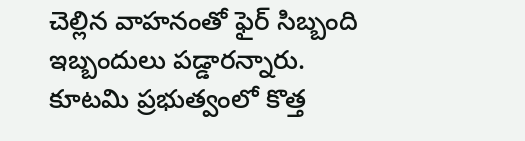చెల్లిన వాహనంతో ఫైర్ సిబ్బంది ఇబ్బందులు పడ్డారన్నారు. కూటమి ప్రభుత్వంలో కొత్త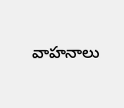వాహనాలు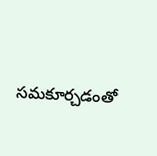సమకూర్చడంతో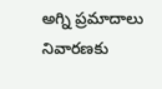అగ్ని ప్రమాదాలు నివారణకు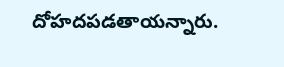దోహదపడతాయన్నారు.